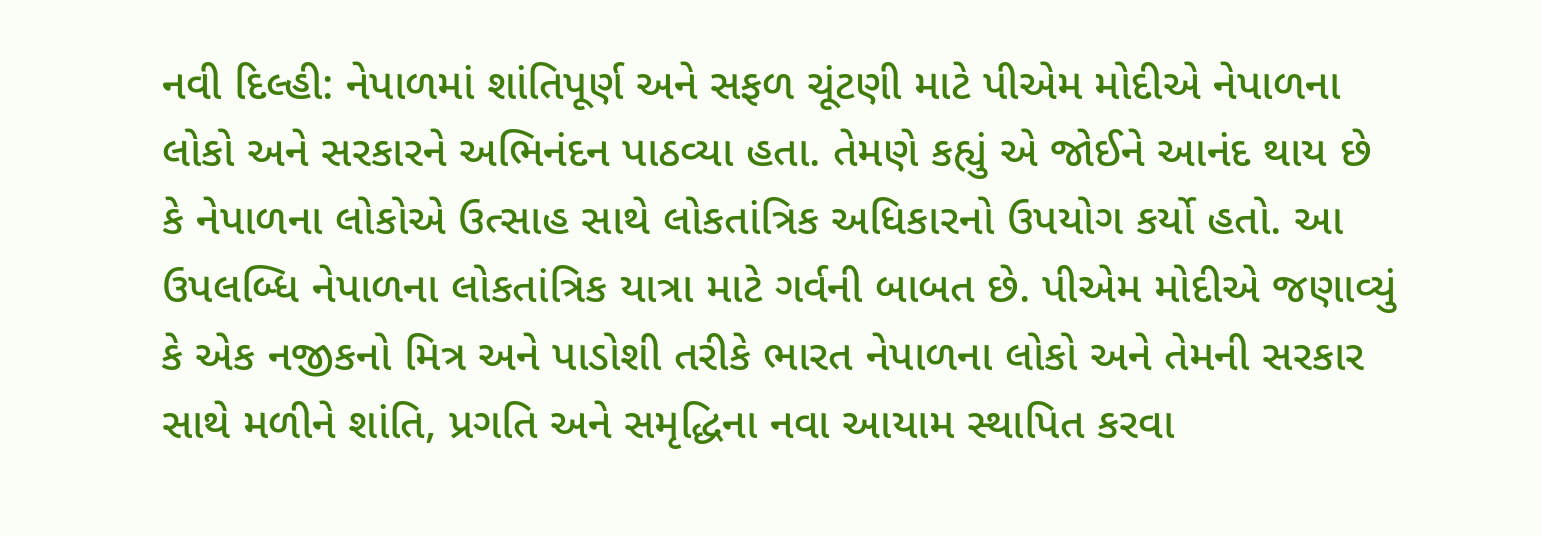નવી દિલ્હી: નેપાળમાં શાંતિપૂર્ણ અને સફળ ચૂંટણી માટે પીએમ મોદીએ નેપાળના લોકો અને સરકારને અભિનંદન પાઠવ્યા હતા. તેમણે કહ્યું એ જોઈને આનંદ થાય છે કે નેપાળના લોકોએ ઉત્સાહ સાથે લોકતાંત્રિક અધિકારનો ઉપયોગ કર્યો હતો. આ ઉપલબ્ધિ નેપાળના લોકતાંત્રિક યાત્રા માટે ગર્વની બાબત છે. પીએમ મોદીએ જણાવ્યું કે એક નજીકનો મિત્ર અને પાડોશી તરીકે ભારત નેપાળના લોકો અને તેમની સરકાર સાથે મળીને શાંતિ, પ્રગતિ અને સમૃદ્ધિના નવા આયામ સ્થાપિત કરવા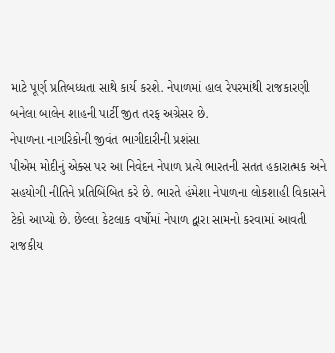માટે પૂર્ણ પ્રતિબધ્ધતા સાથે કાર્ય કરશે. નેપાળમાં હાલ રેપરમાંથી રાજકારણી બનેલા બાલેન શાહની પાર્ટી જીત તરફ અગ્રેસર છે.
નેપાળના નાગરિકોની જીવંત ભાગીદારીની પ્રશંસા
પીએમ મોદીનું એક્સ પર આ નિવેદન નેપાળ પ્રત્યે ભારતની સતત હકારાત્મક અને સહયોગી નીતિને પ્રતિબિંબિત કરે છે. ભારતે હંમેશા નેપાળના લોકશાહી વિકાસને ટેકો આપ્યો છે. છેલ્લા કેટલાક વર્ષોમાં નેપાળ દ્વારા સામનો કરવામાં આવતી રાજકીય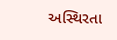અસ્થિરતા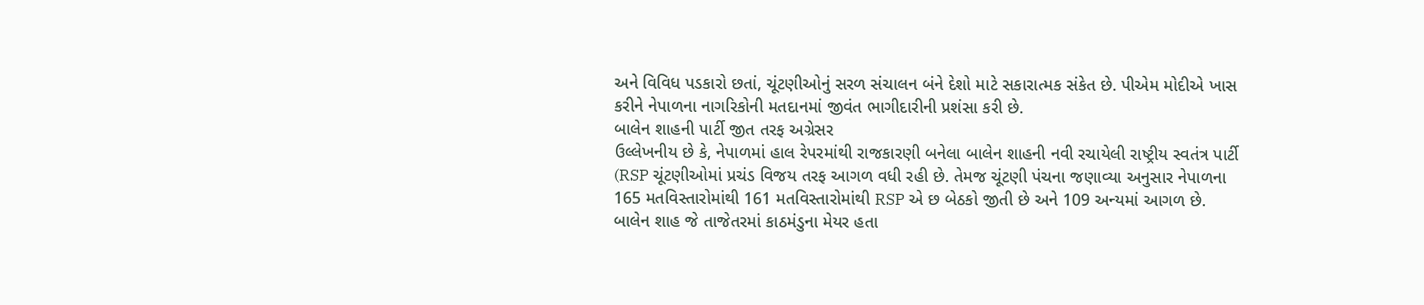અને વિવિધ પડકારો છતાં, ચૂંટણીઓનું સરળ સંચાલન બંને દેશો માટે સકારાત્મક સંકેત છે. પીએમ મોદીએ ખાસ કરીને નેપાળના નાગરિકોની મતદાનમાં જીવંત ભાગીદારીની પ્રશંસા કરી છે.
બાલેન શાહની પાર્ટી જીત તરફ અગ્રેસર
ઉલ્લેખનીય છે કે, નેપાળમાં હાલ રેપરમાંથી રાજકારણી બનેલા બાલેન શાહની નવી રચાયેલી રાષ્ટ્રીય સ્વતંત્ર પાર્ટી (RSP ચૂંટણીઓમાં પ્રચંડ વિજય તરફ આગળ વધી રહી છે. તેમજ ચૂંટણી પંચના જણાવ્યા અનુસાર નેપાળના 165 મતવિસ્તારોમાંથી 161 મતવિસ્તારોમાંથી RSP એ છ બેઠકો જીતી છે અને 109 અન્યમાં આગળ છે. બાલેન શાહ જે તાજેતરમાં કાઠમંડુના મેયર હતા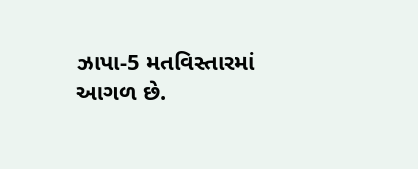ઝાપા-5 મતવિસ્તારમાં આગળ છે.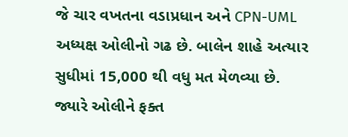જે ચાર વખતના વડાપ્રધાન અને CPN-UML અધ્યક્ષ ઓલીનો ગઢ છે. બાલેન શાહે અત્યાર સુધીમાં 15,000 થી વધુ મત મેળવ્યા છે. જ્યારે ઓલીને ફક્ત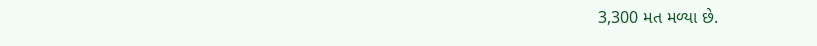3,300 મત મળ્યા છે.